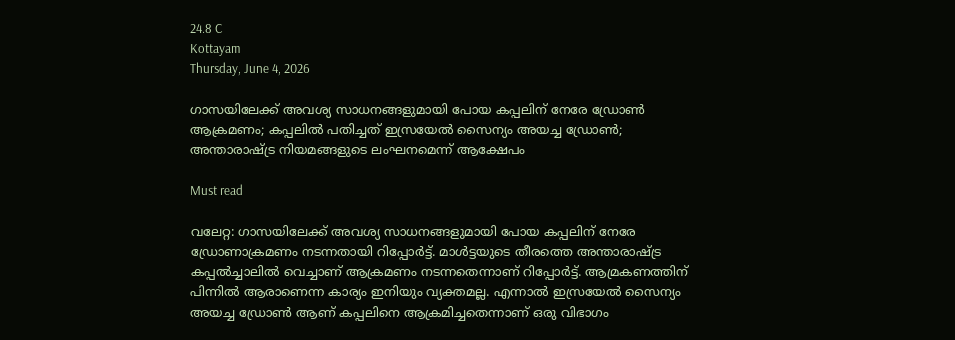24.8 C
Kottayam
Thursday, June 4, 2026

ഗാസയിലേക്ക് അവശ്യ സാധനങ്ങളുമായി പോയ കപ്പലിന് നേരേ ഡ്രോണ്‍ ആക്രമണം; കപ്പലിൽ പതിച്ചത് ഇസ്രയേല്‍ സൈന്യം അയച്ച ഡ്രോണ്‍; അന്താരാഷ്ട്ര നിയമങ്ങളുടെ ലംഘനമെന്ന് ആക്ഷേപം

Must read

വലേറ്റ: ഗാസയിലേക്ക് അവശ്യ സാധനങ്ങളുമായി പോയ കപ്പലിന് നേരേ ഡ്രോണാക്രമണം നടന്നതായി റിപ്പോര്‍ട്ട്. മാള്‍ട്ടയുടെ തീരത്തെ അന്താരാഷ്ട്ര കപ്പല്‍ച്ചാലില്‍ വെച്ചാണ് ആക്രമണം നടന്നതെന്നാണ് റിപ്പോര്‍ട്ട്. ആമ്രകണത്തിന് പിന്നില്‍ ആരാണെന്ന കാര്യം ഇനിയും വ്യക്തമല്ല. എന്നാല്‍ ഇസ്രയേല്‍ സൈന്യം അയച്ച ഡ്രോണ്‍ ആണ് കപ്പലിനെ ആക്രമിച്ചതെന്നാണ് ഒരു വിഭാഗം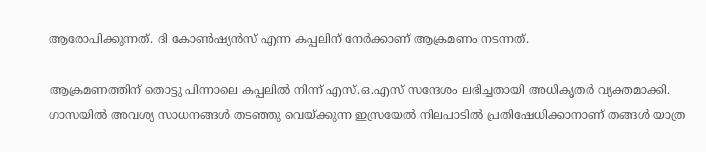ആരോപിക്കുന്നത്. ദി കോണ്‍ഷ്യന്‍സ് എന്ന കപ്പലിന് നേര്‍ക്കാണ് ആക്രമണം നടന്നത്.

ആക്രമണത്തിന് തൊട്ടു പിന്നാലെ കപ്പലില്‍ നിന്ന് എസ്.ഒ.എസ് സന്ദേശം ലഭിച്ചതായി അധികൃതര്‍ വ്യക്തമാക്കി. ഗാസയില്‍ അവശ്യ സാധനങ്ങള്‍ തടഞ്ഞു വെയ്ക്കുന്ന ഇസ്രയേല്‍ നിലപാടില്‍ പ്രതിഷേധിക്കാനാണ് തങ്ങള്‍ യാത്ര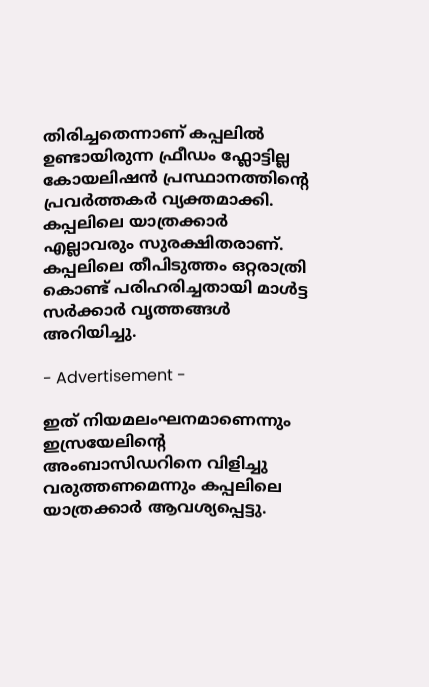തിരിച്ചതെന്നാണ് കപ്പലില്‍ ഉണ്ടായിരുന്ന ഫ്രീഡം ഫ്ലോട്ടില്ല കോയലിഷന്‍ പ്രസ്ഥാനത്തിന്റെ പ്രവര്‍ത്തകര്‍ വ്യക്തമാക്കി. കപ്പലിലെ യാത്രക്കാര്‍ എല്ലാവരും സുരക്ഷിതരാണ്. കപ്പലിലെ തീപിടുത്തം ഒറ്റരാത്രി കൊണ്ട് പരിഹരിച്ചതായി മാള്‍ട്ട സര്‍ക്കാര്‍ വൃത്തങ്ങള്‍ അറിയിച്ചു.

- Advertisement -

ഇത് നിയമലംഘനമാണെന്നും ഇസ്രയേലിന്റെ അംബാസിഡറിനെ വിളിച്ചു വരുത്തണമെന്നും കപ്പലിലെ യാത്രക്കാര്‍ ആവശ്യപ്പെട്ടു.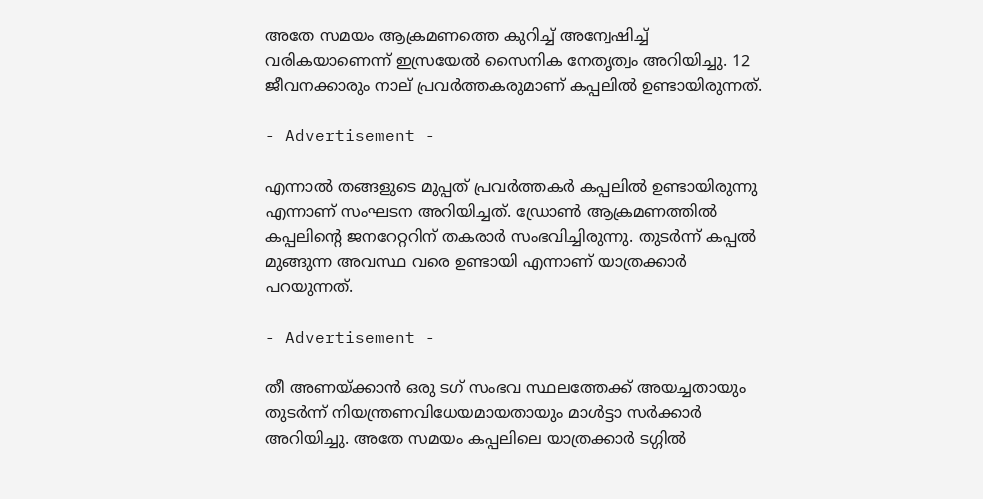അതേ സമയം ആക്രമണത്തെ കുറിച്ച് അന്വേഷിച്ച് വരികയാണെന്ന് ഇസ്രയേല്‍ സൈനിക നേതൃത്വം അറിയിച്ചു. 12 ജീവനക്കാരും നാല് പ്രവര്‍ത്തകരുമാണ് കപ്പലില്‍ ഉണ്ടായിരുന്നത്.

- Advertisement -

എന്നാല്‍ തങ്ങളുടെ മുപ്പത് പ്രവര്‍ത്തകര്‍ കപ്പലില്‍ ഉണ്ടായിരുന്നു എന്നാണ് സംഘടന അറിയിച്ചത്. ഡ്രോണ്‍ ആക്രമണത്തില്‍ കപ്പലിന്റെ ജനറേറ്ററിന് തകരാര്‍ സംഭവിച്ചിരുന്നു. തുടര്‍ന്ന് കപ്പല്‍ മുങ്ങുന്ന അവസ്ഥ വരെ ഉണ്ടായി എന്നാണ് യാത്രക്കാര്‍ പറയുന്നത്.

- Advertisement -

തീ അണയ്ക്കാന്‍ ഒരു ടഗ് സംഭവ സ്ഥലത്തേക്ക് അയച്ചതായും തുടര്‍ന്ന് നിയന്ത്രണവിധേയമായതായും മാള്‍ട്ടാ സര്‍ക്കാര്‍ അറിയിച്ചു. അതേ സമയം കപ്പലിലെ യാത്രക്കാര്‍ ടഗ്ഗില്‍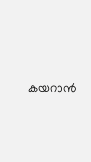കയറാന്‍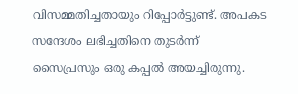വിസമ്മതിച്ചതായും റിപ്പോര്‍ട്ടുണ്ട്. അപകട സന്ദേശം ലഭിച്ചതിനെ തുടര്‍ന്ന് സൈപ്രസും ഒരു കപ്പല്‍ അയച്ചിരുന്നു.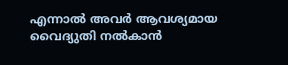എന്നാല്‍ അവര്‍ ആവശ്യമായ വൈദ്യുതി നല്‍കാന്‍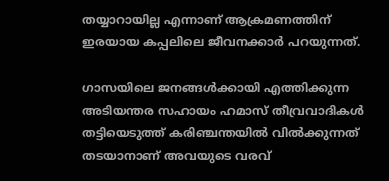തയ്യാറായില്ല എന്നാണ് ആക്രമണത്തിന് ഇരയായ കപ്പലിലെ ജീവനക്കാര്‍ പറയുന്നത്.

ഗാസയിലെ ജനങ്ങള്‍ക്കായി എത്തിക്കുന്ന അടിയന്തര സഹായം ഹമാസ് തീവ്രവാദികള്‍ തട്ടിയെടുത്ത് കരിഞ്ചന്തയില്‍ വില്‍ക്കുന്നത് തടയാനാണ് അവയുടെ വരവ്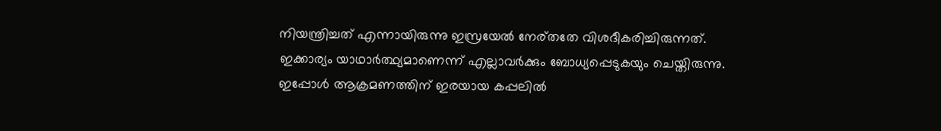നിയന്ത്രിച്ചത് എന്നായിരുന്നു ഇസ്രയേല്‍ നേര്തതേ വിശദീകരിച്ചിരുന്നത്. ഇക്കാര്യം യാഥാര്‍ത്ഥ്യമാണെന്ന് എല്ലാവര്‍ക്കും ബോധ്യപ്പെടുകയും ചെയ്തിരുന്നു. ഇപ്പോള്‍ ആക്രമണത്തിന് ഇരയായ കപ്പലില്‍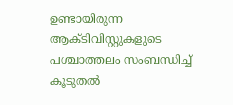ഉണ്ടായിരുന്ന ആക്ടിവിസ്റ്റുകളുടെ പശ്ചാത്തലം സംബന്ധിച്ച് കൂടുതല്‍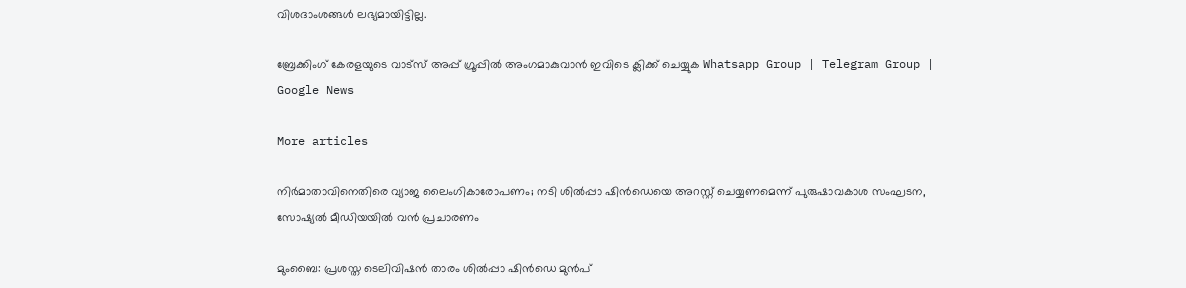വിശദാംശങ്ങള്‍ ലഭ്യമായിട്ടില്ല.

ബ്രേക്കിംഗ് കേരളയുടെ വാട്സ് അപ്പ് ഗ്രൂപ്പിൽ അംഗമാകുവാൻ ഇവിടെ ക്ലിക്ക് ചെയ്യുക Whatsapp Group | Telegram Group | Google News

More articles

നിർമാതാവിനെതിരെ വ്യാജ ലൈംഗികാരോപണം; നടി ശിൽപ്പാ ഷിൻഡെയെ അറസ്റ്റ് ചെയ്യണമെന്ന് പുരുഷാവകാശ സംഘടന, സോഷ്യൽ മീഡിയയിൽ വൻ പ്രചാരണം

മുംബൈ: പ്രശസ്ത ടെലിവിഷൻ താരം ശിൽപ്പാ ഷിൻഡെ മുൻപ്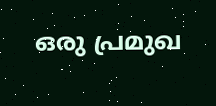ഒരു പ്രമുഖ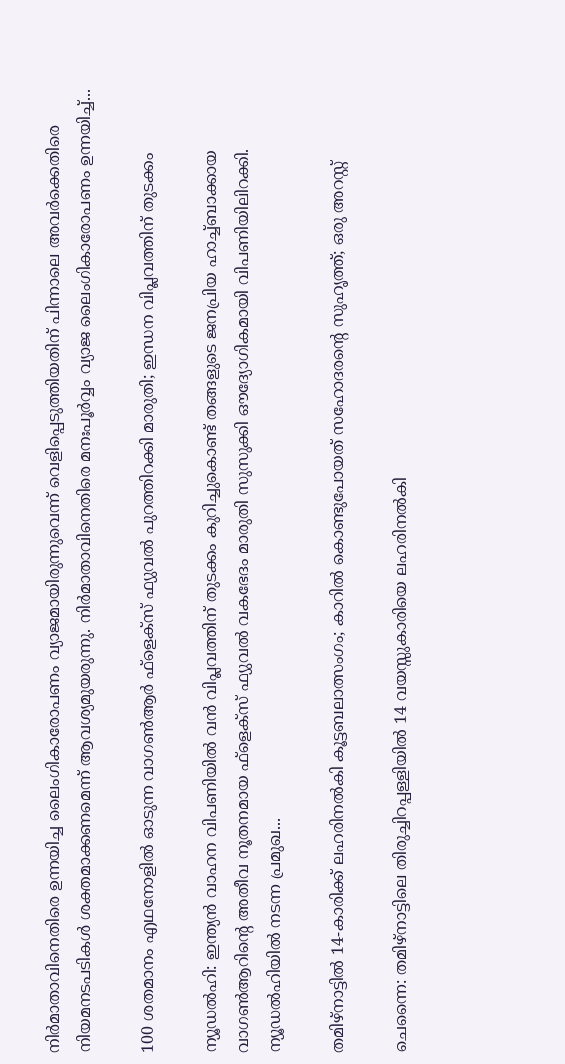നിർമാതാവിനെതിരെ ഉന്നയിച്ച ലൈംഗികാരോപണം വ്യാജമായിരുന്നുവെന്ന് വെളിപ്പെടുത്തിയതിന് പിന്നാലെ അവർക്കെതിരെ നിയമനടപടികൾ ശക്തമാക്കണമെന്ന് ആവശ്യമുയരുന്നു. നിർമാതാവിനെതിരെ മനഃപൂർവ്വം വ്യാജ ലൈംഗികാരോപണം ഉന്നയിച്ച്...

100 ശതമാനം എഥനോളിൽ ഓടുന്ന വാഗൺആർ ഫ്ളെക്സ് ഫ്യുവൽ പുറത്തിറക്കി മാരുതി; ഇന്ധന വിപ്ലവത്തിന് തുടക്കം

ന്യൂഡൽഹി: ഇന്ത്യൻ വാഹന വിപണിയിൽ വൻ വിപ്ലവത്തിന് തുടക്കം കുറിച്ചുകൊണ്ട് തങ്ങളുടെ ജനപ്രിയ ഹാച്ച്ബാക്കായ വാഗൺആറിന്റെ അതീവ നൂതനമായ ഫ്‌ളെക്‌സ് ഫ്യുവൽ വകഭേദം മാരുതി സുസുക്കി ഔദ്യോഗികമായി വിപണിയിലിറക്കി. ന്യൂഡൽഹിയിൽ നടന്ന പ്രമുഖ...

തമിഴ്നാട്ടിൽ 14-കാരിക്ക് ലഹരിനൽകി കൂട്ടബലാത്സംഗം; കാറിൽ കൊണ്ടുപോയത് സഹോദരന്റെ സുഹൃത്ത്; ഒരു അറസ്റ്റ്

ചെന്നൈ: തമിഴ്നാട്ടിലെ തിരുച്ചിറപ്പള്ളിയിൽ 14 വയസ്സുകാരിയെ ലഹരിനൽകി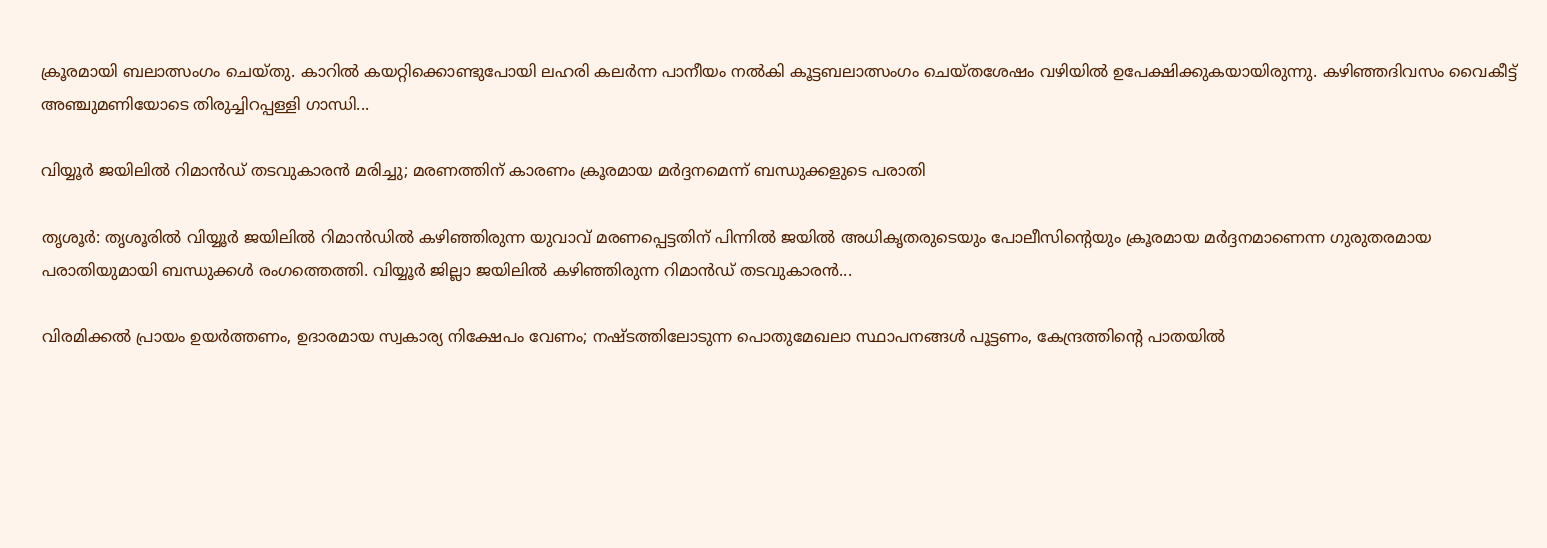ക്രൂരമായി ബലാത്സംഗം ചെയ്തു. കാറിൽ കയറ്റിക്കൊണ്ടുപോയി ലഹരി കലർന്ന പാനീയം നൽകി കൂട്ടബലാത്സംഗം ചെയ്തശേഷം വഴിയിൽ ഉപേക്ഷിക്കുകയായിരുന്നു. കഴിഞ്ഞദിവസം വൈകീട്ട് അഞ്ചുമണിയോടെ തിരുച്ചിറപ്പള്ളി ഗാന്ധി...

വിയ്യൂർ ജയിലിൽ റിമാൻഡ് തടവുകാരൻ മരിച്ചു; മരണത്തിന് കാരണം ക്രൂരമായ മർദ്ദനമെന്ന് ബന്ധുക്കളുടെ പരാതി

തൃശൂർ: തൃശൂരിൽ വിയ്യൂർ ജയിലിൽ റിമാൻഡിൽ കഴിഞ്ഞിരുന്ന യുവാവ് മരണപ്പെട്ടതിന് പിന്നിൽ ജയിൽ അധികൃതരുടെയും പോലീസിന്റെയും ക്രൂരമായ മർദ്ദനമാണെന്ന ഗുരുതരമായ പരാതിയുമായി ബന്ധുക്കൾ രംഗത്തെത്തി. വിയ്യൂർ ജില്ലാ ജയിലിൽ കഴിഞ്ഞിരുന്ന റിമാൻഡ് തടവുകാരൻ...

വിരമിക്കൽ പ്രായം ഉയർത്തണം, ഉദാരമായ സ്വകാര്യ നിക്ഷേപം വേണം; നഷ്ടത്തിലോടുന്ന പൊതുമേഖലാ സ്ഥാപനങ്ങള്‍ പൂട്ടണം, കേന്ദ്രത്തിന്റെ പാതയില്‍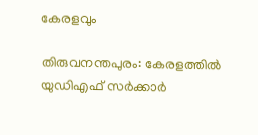കേരളവും

തിരുവനന്തപുരം: കേരളത്തിൽ യുഡിഎഫ് സർക്കാർ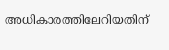അധികാരത്തിലേറിയതിന്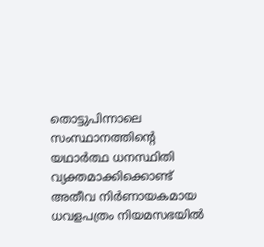തൊട്ടുപിന്നാലെ സംസ്ഥാനത്തിന്റെ യഥാർത്ഥ ധനസ്ഥിതി വ്യക്തമാക്കിക്കൊണ്ട് അതീവ നിർണായകമായ ധവളപത്രം നിയമസഭയിൽ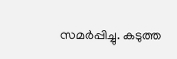സമർപ്പിച്ചു. കടുത്ത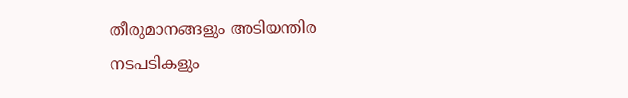തീരുമാനങ്ങളും അടിയന്തിര നടപടികളും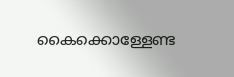കൈക്കൊള്ളേണ്ട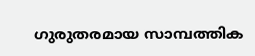ഗുരുതരമായ സാമ്പത്തിക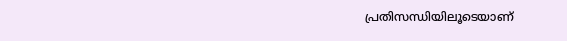പ്രതിസന്ധിയിലൂടെയാണ്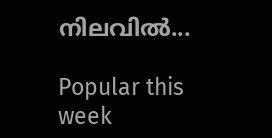നിലവിൽ...

Popular this week